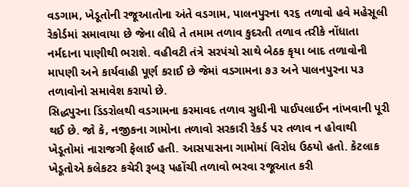વડગામ, ખેડૂતોની રજૂઆતોના અંતે વડગામ, પાલનપુરના ૧ર૬ તળાવો હવે મહેસૂલી રેકોર્ડમાં સમાવાયા છે જેના લીધે તે તમામ તળાવ કુદરતી તળાવ તરીકે નોંધાતા નર્મદાના પાણીથી ભરાશે. વહીવટી તંત્રે સરપંચો સાથે બેઠક કૃયા બાદ તળાવોની માપણી અને કાર્યવાહી પૂર્ણ કરાઈ છે જેમાં વડગામના ૭૩ અને પાલનપુરના પ૩ તળાવોનો સમાવેશ કરાયો છે.
સિદ્ધપુરના ડિંડરોલથી વડગામના કરમાવદ તળાવ સુધીની પાઈપલાઈન નાંખવાની પૂરી થઈ છે. જો કે, નજીકના ગામોના તળાવો સરકારી રેકર્ડ પર તળાવ ન હોવાથી ખેડૂતોમાં નારાજગી ફેલાઈ હતી. આસપાસના ગામોમાં વિરોધ ઉઠયો હતો. કેટલાક ખેડૂતોએ કલેકટર કચેરી રૂબરૂ પહોંચી તળાવો ભરવા રજૂઆત કરી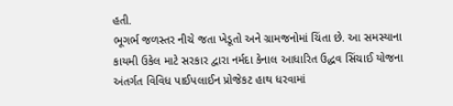હતી.
ભૂગર્ભ જળસ્તર નીચે જતા ખેડૂતો અને ગ્રામજનોમાં ચિંતા છે. આ સમસ્યાના કાયમી ઉકેલ માટે સરકાર દ્વારા નર્મદા કેનાલ આધારિત ઉદ્ધવ સિંચાઈ યોજના અંતર્ગત વિવિધ પાઈપલાઈન પ્રોજેકટ હાથ ધરવામાં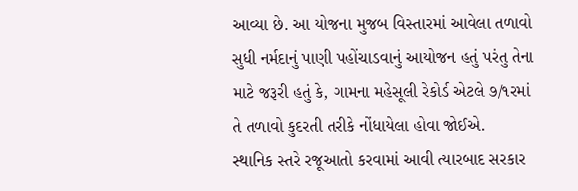આવ્યા છે. આ યોજના મુજબ વિસ્તારમાં આવેલા તળાવો સુધી નર્મદાનું પાણી પહોંચાડવાનું આયોજન હતું પરંતુ તેના માટે જરૂરી હતું કે, ગામના મહેસૂલી રેકોર્ડ એટલે ૭/૧રમાં તે તળાવો કુદરતી તરીકે નોંધાયેલા હોવા જોઈએ.
સ્થાનિક સ્તરે રજૂઆતો કરવામાં આવી ત્યારબાદ સરકાર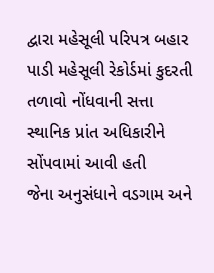દ્વારા મહેસૂલી પરિપત્ર બહાર પાડી મહેસૂલી રેકોર્ડમાં કુદરતી તળાવો નોંધવાની સત્તા સ્થાનિક પ્રાંત અધિકારીને સોંપવામાં આવી હતી
જેના અનુસંધાને વડગામ અને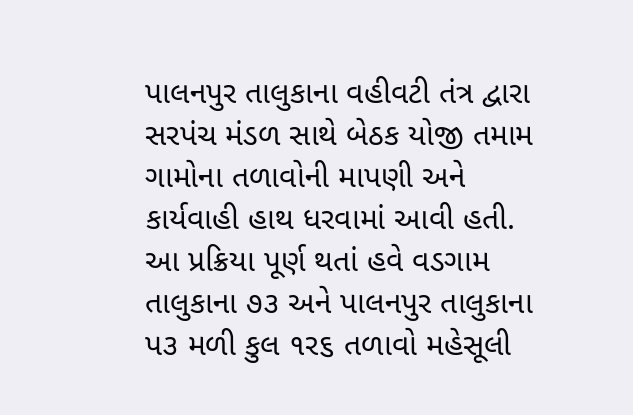પાલનપુર તાલુકાના વહીવટી તંત્ર દ્વારા સરપંચ મંડળ સાથે બેઠક યોજી તમામ ગામોના તળાવોની માપણી અને કાર્યવાહી હાથ ધરવામાં આવી હતી. આ પ્રક્રિયા પૂર્ણ થતાં હવે વડગામ તાલુકાના ૭૩ અને પાલનપુર તાલુકાના પ૩ મળી કુલ ૧ર૬ તળાવો મહેસૂલી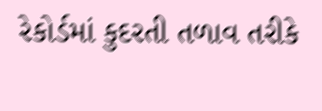રેકોર્ડમાં કુદરતી તળાવ તરીકે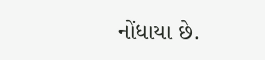નોંધાયા છે.